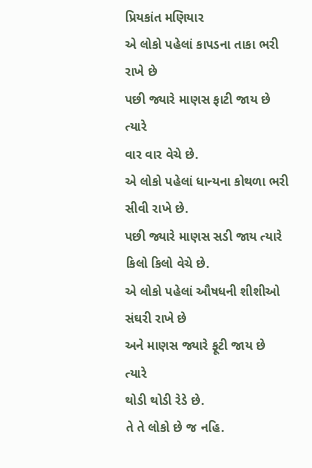પ્રિયકાંત મણિયાર
એ લોકો પહેલાં કાપડના તાકા ભરી રાખે છે
પછી જ્યારે માણસ ફાટી જાય છે ત્યારે
વાર વાર વેચે છે.
એ લોકો પહેલાં ધાન્યના કોથળા ભરી સીવી રાખે છે.
પછી જ્યારે માણસ સડી જાય ત્યારે
કિલો કિલો વેચે છે.
એ લોકો પહેલાં ઔષધની શીશીઓ સંઘરી રાખે છે
અને માણસ જ્યારે ફૂટી જાય છે ત્યારે
થોડી થોડી રેડે છે.
તે તે લોકો છે જ નહિ.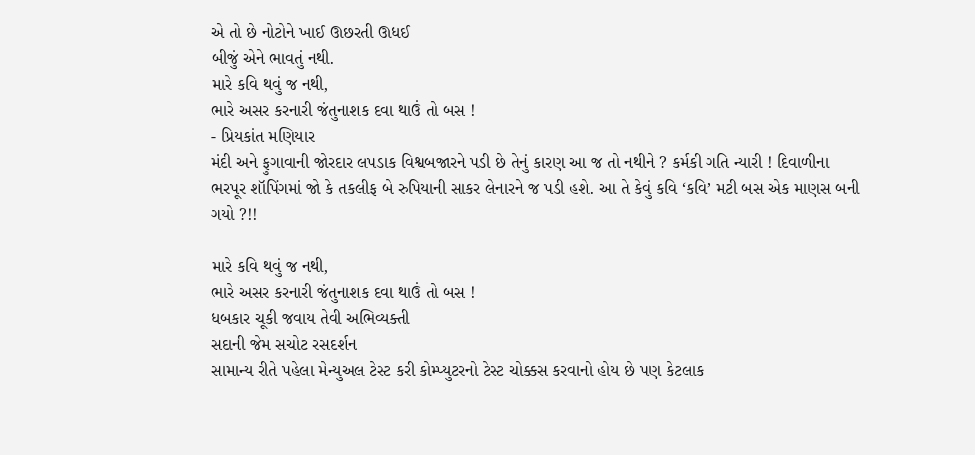એ તો છે નોટોને ખાઈ ઊછરતી ઊધઈ
બીજું એને ભાવતું નથી.
મારે કવિ થવું જ નથી,
ભારે અસર કરનારી જંતુનાશક દવા થાઉં તો બસ !
- પ્રિયકાંત મણિયાર
મંદી અને ફુગાવાની જોરદાર લપડાક વિશ્વબજારને પડી છે તેનું કારણ આ જ તો નથીને ? કર્મકી ગતિ ન્યારી ! દિવાળીના ભરપૂર શૉપિંગમાં જો કે તકલીફ બે રુપિયાની સાકર લેનારને જ પડી હશે. આ તે કેવું કવિ ‘કવિ’ મટી બસ એક માણસ બની ગયો ?!!

મારે કવિ થવું જ નથી,
ભારે અસર કરનારી જંતુનાશક દવા થાઉં તો બસ !
ધબકાર ચૂકી જવાય તેવી અભિવ્યક્તી
સદાની જેમ સચોટ રસદર્શન
સામાન્ય રીતે પહેલા મેન્યુઅલ ટેસ્ટ કરી કોમ્પ્યુટરનો ટેસ્ટ ચોક્કસ કરવાનો હોય છે પણ કેટલાક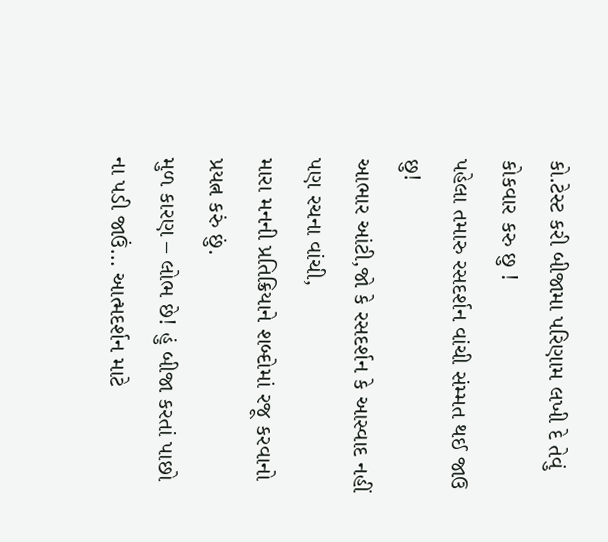કો.ટેસ્ટ કરી બીજામા પરિણામ લખી દે તેવું કોકવાર કરુ છુ !
પહેલા તમારુ રસદર્શન વાંચી સંમ્મત થઈ જાઉ છુ!
આભાર આંટી,જો કે રસદર્શન કે આસ્વાદ નહીં પણ રચના વાંચી,
મારા મનની પ્રતિક્રિયાને શબ્દોમાં રજૂ કરવાનો પ્રયત્ન કરું છું.
મુળ કારણ – લોભ છે! હું બીજા કરતાં પાછો ના પડી જાઉં… આત્મદર્શન માટે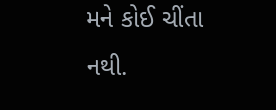મને કોઈ ચીંતા નથી.